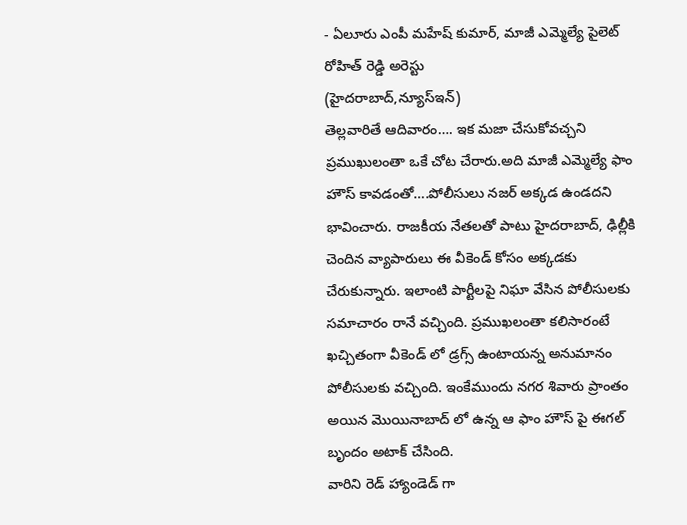- ఏలూరు ఎంపీ మహేష్ కుమార్, మాజీ ఎమ్మెల్యే పైలెట్ రోహిత్ రెడ్డి అరెస్టు
(హైదరాబాద్,న్యూస్ఇన్)
తెల్లవారితే ఆదివారం…. ఇక మజా చేసుకోవచ్చని ప్రముఖులంతా ఒకే చోట చేరారు.అది మాజీ ఎమ్మెల్యే ఫాం హౌస్ కావడంతో….పోలీసులు నజర్ అక్కడ ఉండదని భావించారు. రాజకీయ నేతలతో పాటు హైదరాబాద్, ఢిల్లీకి చెందిన వ్యాపారులు ఈ వీకెండ్ కోసం అక్కడకు చేరుకున్నారు. ఇలాంటి పార్టీలపై నిఘా వేసిన పోలీసులకు సమాచారం రానే వచ్చింది. ప్రముఖలంతా కలిసారంటే ఖచ్చితంగా వీకెండ్ లో డ్రగ్స్ ఉంటాయన్న అనుమానం పోలీసులకు వచ్చింది. ఇంకేముందు నగర శివారు ప్రాంతం అయిన మొయినాబాద్ లో ఉన్న ఆ ఫాం హౌస్ పై ఈగల్ బృందం అటాక్ చేసింది.
వారిని రెడ్ హ్యాండెడ్ గా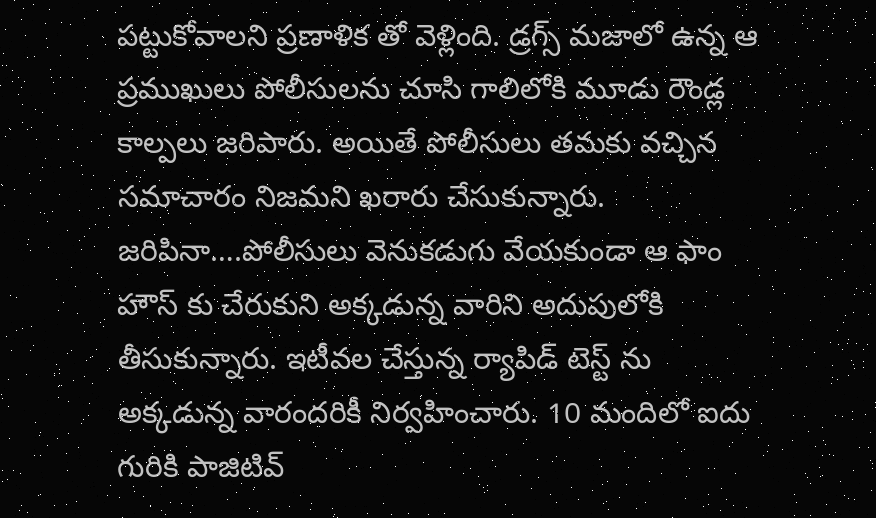పట్టుకోవాలని ప్రణాళిక తో వెళ్లింది. డ్రగ్స్ మజాలో ఉన్న ఆ ప్రముఖులు పోలీసులను చూసి గాలిలోకి మూడు రౌండ్ల కాల్పలు జరిపారు. అయితే పోలీసులు తమకు వచ్చిన సమాచారం నిజమని ఖరారు చేసుకున్నారు. జరిపినా….పోలీసులు వెనుకడుగు వేయకుండా ఆ ఫాం హౌస్ కు చేరుకుని అక్కడున్న వారిని అదుపులోకి తీసుకున్నారు. ఇటీవల చేస్తున్న ర్యాపిడ్ టెస్ట్ ను అక్కడున్న వారందరికీ నిర్వహించారు. 10 మందిలో ఐదు గురికి పాజిటివ్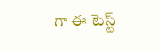గా ఈ టెస్ట్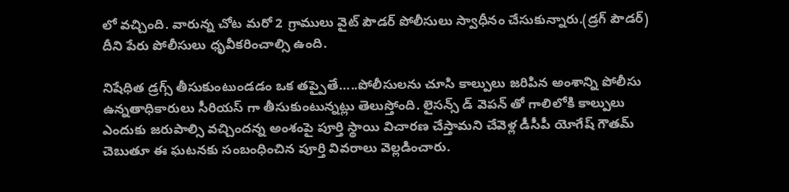లో వచ్చింది. వారున్న చోట మరో 2 గ్రాములు వైట్ పౌడర్ పోలీసులు స్వాధీనం చేసుకున్నారు.(డ్రగ్ పౌడర్) దీని పేరు పోలీసులు ధృవీకరించాల్సి ఉంది.

నిషేధిత డ్రగ్స్ తీసుకుంటుండడం ఒక తప్పైతే…..పోలీసులను చూసి కాల్పులు జరిపిన అంశాన్ని పోలీసు ఉన్నతాధికారులు సీరియస్ గా తీసుకుంటున్నట్లు తెలుస్తోంది. లైసన్స్ డ్ వెపన్ తో గాలిలోకి కాల్పులు ఎందుకు జరుపాల్సి వచ్చిందన్న అంశంపై పూర్తి స్థాయి విచారణ చేస్తామని చేవెళ్ల డీసీపీ యోగేష్ గౌతమ్ చెబుతూ ఈ ఘటనకు సంబంధించిన పూర్తి వివరాలు వెల్లడించారు.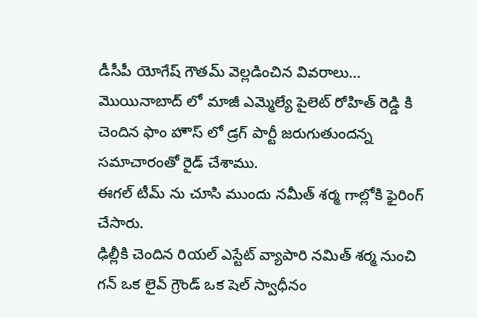డీసీపీ యోగేష్ గౌతమ్ వెల్లడించిన వివరాలు…
మొయినాబాద్ లో మాజీ ఎమ్మెల్యే పైలెట్ రోహిత్ రెడ్డి కి చెందిన ఫాం హౌస్ లో డ్రగ్ పార్టీ జరుగుతుందన్న సమాచారంతో రైడ్ చేశాము.
ఈగల్ టీమ్ ను చూసి ముందు నమీత్ శర్మ గాల్లోకి ఫైరింగ్ చేసారు.
ఢిల్లీకి చెందిన రియల్ ఎస్టేట్ వ్యాపారి నమిత్ శర్మ నుంచి గన్ ఒక లైవ్ గ్రౌండ్ ఒక షెల్ స్వాధీనం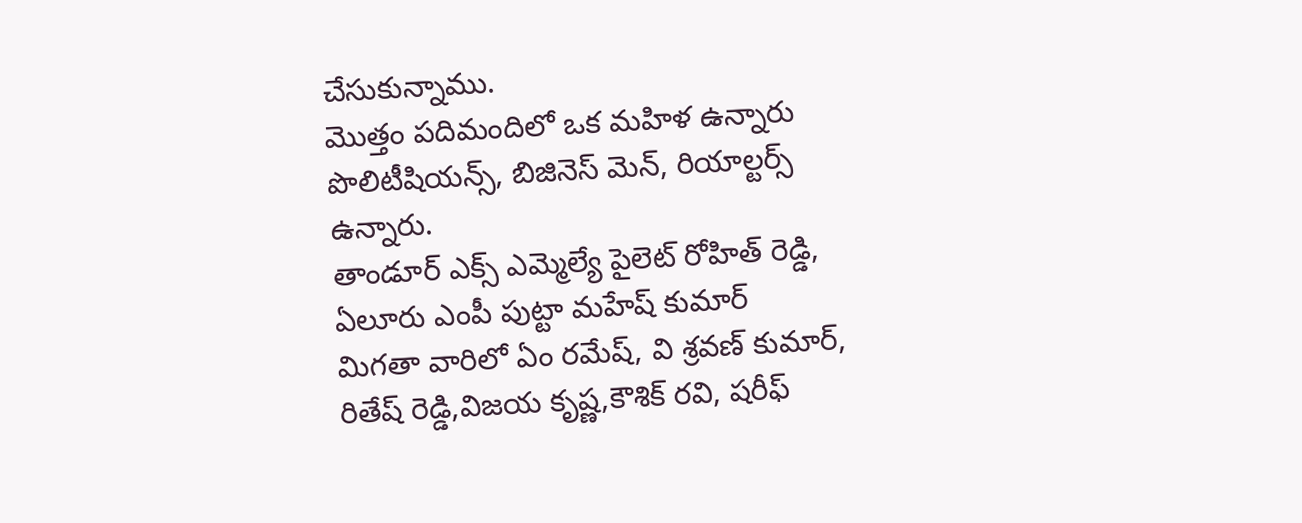చేసుకున్నాము.
మొత్తం పదిమందిలో ఒక మహిళ ఉన్నారు పొలిటీషియన్స్, బిజినెస్ మెన్, రియాల్టర్స్ ఉన్నారు.
తాండూర్ ఎక్స్ ఎమ్మెల్యే పైలెట్ రోహిత్ రెడ్డి, ఏలూరు ఎంపీ పుట్టా మహేష్ కుమార్
మిగతా వారిలో ఏం రమేష్, వి శ్రవణ్ కుమార్, రితేష్ రెడ్డి,విజయ కృష్ణ,కౌశిక్ రవి, షరీఫ్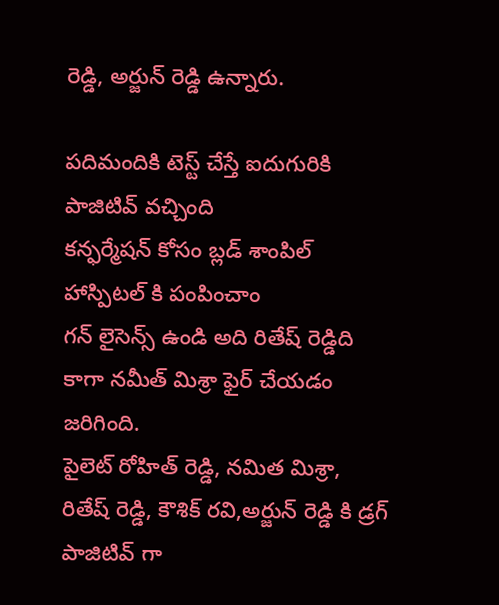రెడ్డి, అర్జున్ రెడ్డి ఉన్నారు.

పదిమందికి టెస్ట్ చేస్తే ఐదుగురికి పాజిటివ్ వచ్చింది
కన్ఫర్మేషన్ కోసం బ్లడ్ శాంపిల్ హాస్పిటల్ కి పంపించాం
గన్ లైసెన్స్ ఉండి అది రితేష్ రెడ్డిది కాగా నమీత్ మిశ్రా ఫైర్ చేయడం జరిగింది.
పైలెట్ రోహిత్ రెడ్డి, నమిత మిశ్రా, రితేష్ రెడ్డి, కౌశిక్ రవి,అర్జున్ రెడ్డి కి డ్రగ్ పాజిటివ్ గా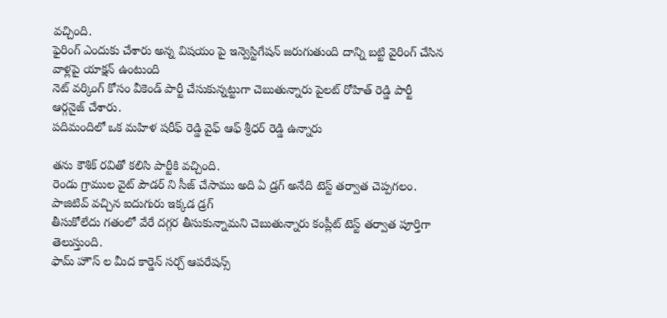వచ్చింది.
ఫైరింగ్ ఎందుకు చేశారు అన్న విషయం పై ఇన్వెస్టిగేషన్ జరుగుతుంది దాన్ని బట్టి వైరింగ్ చేసిన వాళ్లపై యాక్షన్ ఉంటుంది
నెట్ వర్కింగ్ కోసం వీకెండ్ పార్టీ చేసుకున్నట్టుగా చెబుతున్నారు పైలట్ రోహిత్ రెడ్డి పార్టీ ఆర్గనైజ్ చేశారు.
పదిమందిలో ఒక మహిళ షరీఫ్ రెడ్డి వైఫ్ ఆఫ్ శ్రీధర్ రెడ్డి ఉన్నారు

తను కౌశిక్ రవితో కలిసి పార్టీకి వచ్చింది.
రెండు గ్రాముల వైట్ పౌడర్ ని సీజ్ చేసాము అది ఏ డ్రగ్ అనేది టెస్ట్ తర్వాత చెప్పగలం.
పాజిటివ్ వచ్చిన ఐదుగురు ఇక్కడ డ్రగ్
తీసుకోలేదు గతంలో వేరే దగ్గర తీసుకున్నామని చెబుతున్నారు కంప్లీట్ టెస్ట్ తర్వాత పూర్తిగా తెలుస్తుంది.
ఫామ్ హౌస్ ల మీద కార్డెన్ సర్చ్ ఆపరేషన్స్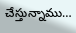చేస్తున్నాము…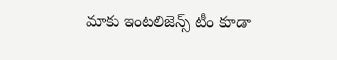మాకు ఇంటలిజెన్స్ టీం కూడా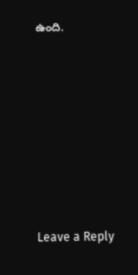ఉంది.








Leave a Reply